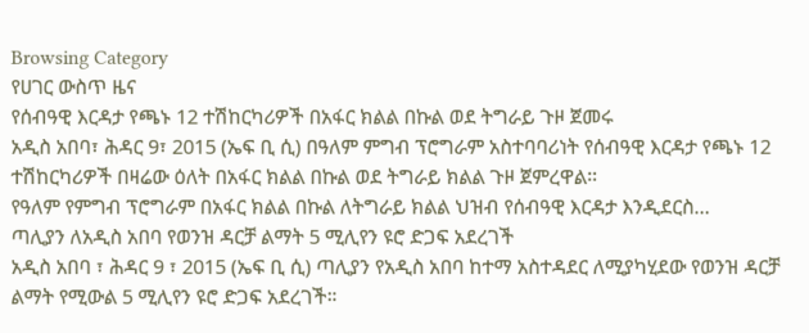Browsing Category
የሀገር ውስጥ ዜና
የሰብዓዊ እርዳታ የጫኑ 12 ተሽከርካሪዎች በአፋር ክልል በኩል ወደ ትግራይ ጉዞ ጀመሩ
አዲስ አበባ፣ ሕዳር 9፣ 2015 (ኤፍ ቢ ሲ) በዓለም ምግብ ፕሮግራም አስተባባሪነት የሰብዓዊ እርዳታ የጫኑ 12 ተሽከርካሪዎች በዛሬው ዕለት በአፋር ክልል በኩል ወደ ትግራይ ክልል ጉዞ ጀምረዋል፡፡
የዓለም የምግብ ፕሮግራም በአፋር ክልል በኩል ለትግራይ ክልል ህዝብ የሰብዓዊ እርዳታ እንዲደርስ…
ጣሊያን ለአዲስ አበባ የወንዝ ዳርቻ ልማት 5 ሚሊየን ዩሮ ድጋፍ አደረገች
አዲስ አበባ ፣ ሕዳር 9 ፣ 2015 (ኤፍ ቢ ሲ) ጣሊያን የአዲስ አበባ ከተማ አስተዳደር ለሚያካሂደው የወንዝ ዳርቻ ልማት የሚውል 5 ሚሊየን ዩሮ ድጋፍ አደረገች።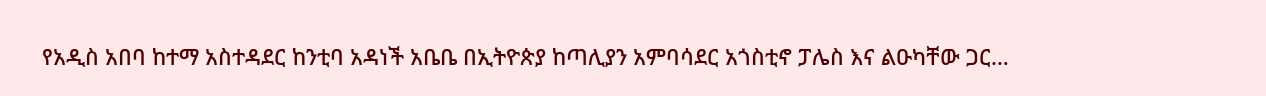የአዲስ አበባ ከተማ አስተዳደር ከንቲባ አዳነች አቤቤ በኢትዮጵያ ከጣሊያን አምባሳደር አጎስቲኖ ፓሌስ እና ልዑካቸው ጋር…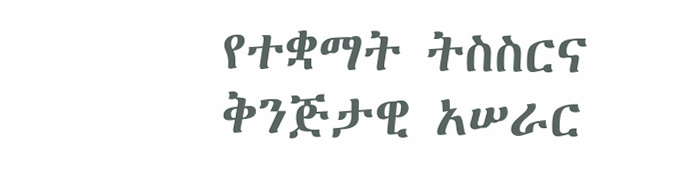የተቋማት ትስስርና ቅንጅታዊ አሠራር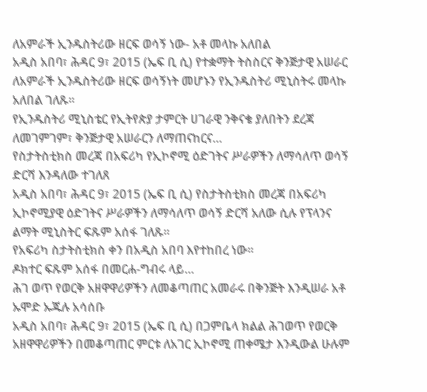ለአምራች ኢንዱስትሪው ዘርፍ ወሳኝ ነው- አቶ መላኩ አለበል
አዲስ አበባ፣ ሕዳር 9፣ 2015 (ኤፍ ቢ ሲ) የተቋማት ትስስርና ቅንጅታዊ አሠራር ለአምራች ኢንዱስትሪው ዘርፍ ወሳኝነት መሆኑን የኢንዱስትሪ ሚኒስትሩ መላኩ አለበል ገለጹ፡፡
የኢንዱስትሪ ሚኒስቴር የኢትየጵያ ታምርት ሀገራዊ ንቅናቄ ያለበትን ደረጃ ለመገምገም፣ ቅንጅታዊ አሠራርን ለማጠናከርና…
የስታትስቲክስ መረጃ በአፍሪካ የኢኮኖሚ ዕድገትና ሥራዎችን ለማሳለጥ ወሳኝ ድርሻ እንዳለው ተገለጸ
አዲስ አበባ፣ ሕዳር 9፣ 2015 (ኤፍ ቢ ሲ) የስታትስቲክስ መረጃ በአፍሪካ ኢኮኖሚያዊ ዕድገትና ሥራዎችን ለማሳለጥ ወሳኝ ድርሻ አለው ሲሉ የፕላንና ልማት ሚኒስትር ፍጹም አሰፋ ገለጹ።
የአፍሪካ ስታትስቲክስ ቀን በአዲስ አበባ እየተከበረ ነው፡፡
ዶክተር ፍጹም አሰፋ በመርሐ-ግብሩ ላይ…
ሕገ ወጥ የወርቅ አዘዋዋሪዎችን ለመቆጣጠር አመራሩ በቅንጅት እንዲሠራ አቶ ኡሞድ ኡጁሉ አሳሰቡ
አዲስ አበባ፣ ሕዳር 9፣ 2015 (ኤፍ ቢ ሲ) በጋምቤላ ክልል ሕገወጥ የወርቅ አዘዋዋሪዎችን በመቆጣጠር ምርቱ ለአገር ኢኮኖሚ ጠቀሜታ እንዲውል ሁሉም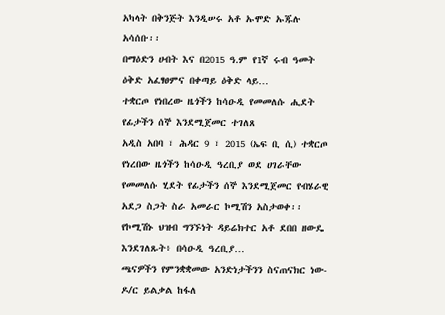አካላት በቅንጅት እንዲሠሩ አቶ ኡሞድ ኡጁሉ አሳሰቡ፡፡
በማዕድን ሀብት እና በ2015 ዓ.ም የ1ኛ ሩብ ዓመት ዕቅድ አፈፃፀምና በቀጣይ ዕቅድ ላይ…
ተቋርጦ የነበረው ዜጎችን ከሳዑዲ የመመለሱ ሒደት የፊታችን ሰኞ እንደሚጀመር ተገለጸ
አዲስ አበባ ፣ ሕዳር 9 ፣ 2015 (ኤፍ ቢ ሲ) ተቋርጦ የነረበው ዜጎችን ከሳዑዲ ዓረቢያ ወደ ሀገራቸው የመመለሱ ሂደት የፊታችን ሰኞ እንደሚጀመር የብሄራዊ አደጋ ስጋት ስራ አመራር ኮሚሽን አስታወቀ፡፡
የኮሚሽኑ ህዝብ ግንኙነት ዳይሬክተር አቶ ደበበ ዘውዴ እንደገለጹት፥ በሳዑዲ ዓረቢያ…
ጫናዎችን የምንቋቋመው አንድነታችንን ስናጠናክር ነው- ዶ/ር ይልቃል ከፋለ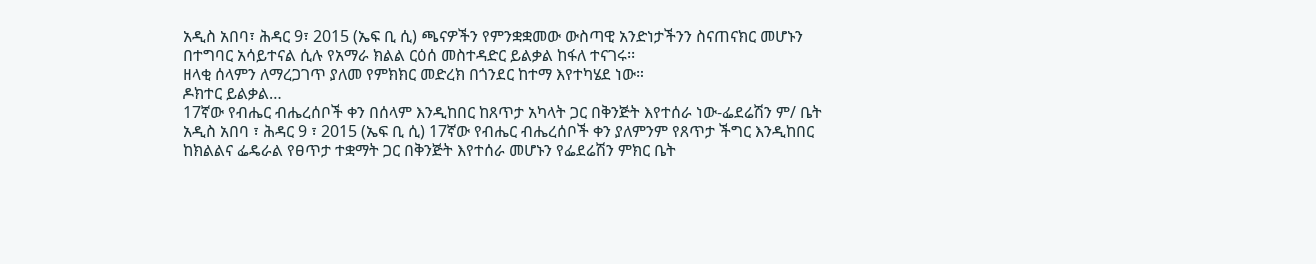አዲስ አበባ፣ ሕዳር 9፣ 2015 (ኤፍ ቢ ሲ) ጫናዎችን የምንቋቋመው ውስጣዊ አንድነታችንን ስናጠናክር መሆኑን በተግባር አሳይተናል ሲሉ የአማራ ክልል ርዕሰ መስተዳድር ይልቃል ከፋለ ተናገሩ፡፡
ዘላቂ ሰላምን ለማረጋገጥ ያለመ የምክክር መድረክ በጎንደር ከተማ እየተካሄደ ነው።
ዶክተር ይልቃል…
17ኛው የብሔር ብሔረሰቦች ቀን በሰላም እንዲከበር ከጸጥታ አካላት ጋር በቅንጅት እየተሰራ ነው-ፌደሬሽን ም/ ቤት
አዲስ አበባ ፣ ሕዳር 9 ፣ 2015 (ኤፍ ቢ ሲ) 17ኛው የብሔር ብሔረሰቦች ቀን ያለምንም የጸጥታ ችግር እንዲከበር ከክልልና ፌዴራል የፀጥታ ተቋማት ጋር በቅንጅት እየተሰራ መሆኑን የፌደሬሽን ምክር ቤት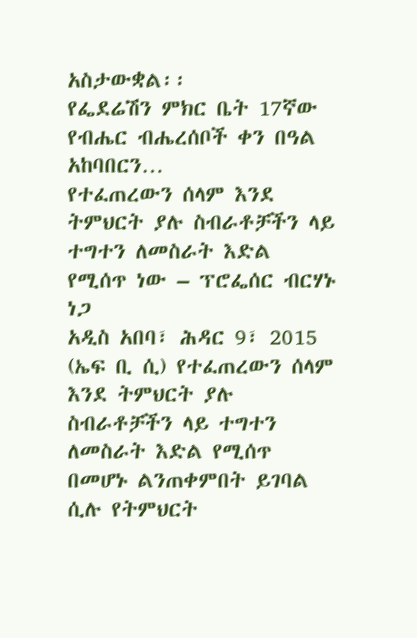አስታውቋል፡፡
የፌደሬሽን ምክር ቤት 17ኛው የብሔር ብሔረሰቦች ቀን በዓል አከባበርን…
የተፈጠረውን ሰላም እንደ ትምህርት ያሉ ስብራቶቻችን ላይ ተግተን ለመስራት እድል የሚሰጥ ነው – ፕሮፌሰር ብርሃኑ ነጋ
አዲስ አበባ፣ ሕዳር 9፣ 2015 (ኤፍ ቢ ሲ) የተፈጠረውን ሰላም እንደ ትምህርት ያሉ ስብራቶቻችን ላይ ተግተን ለመስራት እድል የሚሰጥ በመሆኑ ልንጠቀምበት ይገባል ሲሉ የትምህርት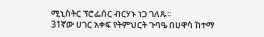ሚኒስትር ፕሮፌሰር ብርሃኑ ነጋ ገለጹ፡፡
31ኛው ሀገር አቀፍ የትምህርት ጉባዔ በሀዋሳ ከተማ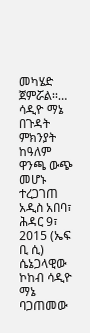መካሄድ ጀምሯል፡፡…
ሳዲዮ ማኔ በጉዳት ምክንያት ከዓለም ዋንጫ ውጭ መሆኑ ተረጋገጠ
አዲስ አበባ፣ ሕዳር 9፣ 2015 (ኤፍ ቢ ሲ) ሴኔጋላዊው ኮከብ ሳዲዮ ማኔ ባጋጠመው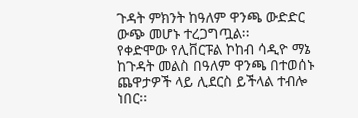ጉዳት ምክንት ከዓለም ዋንጫ ውድድር ውጭ መሆኑ ተረጋግጧል፡፡
የቀድሞው የሊቨርፑል ኮከብ ሳዲዮ ማኔ ከጉዳት መልስ በዓለም ዋንጫ በተወሰኑ ጨዋታዎች ላይ ሊደርስ ይችላል ተብሎ ነበር፡፡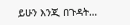ይሁን እንጂ በጉዳት…